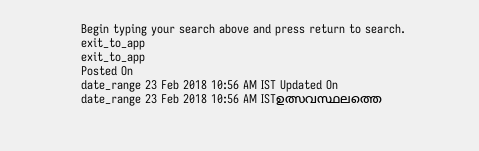Begin typing your search above and press return to search.
exit_to_app
exit_to_app
Posted On
date_range 23 Feb 2018 10:56 AM IST Updated On
date_range 23 Feb 2018 10:56 AM ISTഉത്സവസ്ഥലത്തെ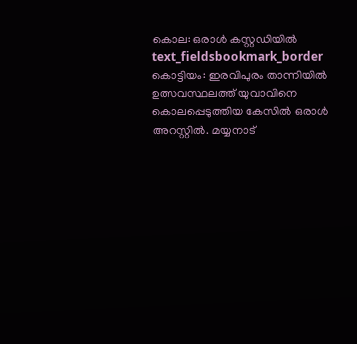കൊല: ഒരാൾ കസ്റ്റഡിയിൽ
text_fieldsbookmark_border
കൊട്ടിയം: ഇരവിപുരം താന്നിയിൽ ഉത്സവസ്ഥലത്ത് യുവാവിനെ കൊലപ്പെടുത്തിയ കേസിൽ ഒരാൾ അറസ്റ്റിൽ. മയ്യനാട്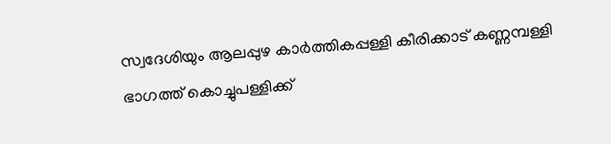സ്വദേശിയും ആലപ്പുഴ കാർത്തികപ്പള്ളി കീരിക്കാട് കണ്ണമ്പള്ളി ഭാഗത്ത് കൊച്ചുപള്ളിക്ക്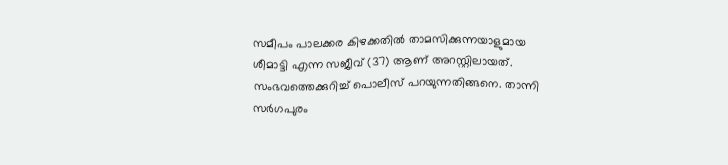സമീപം പാലക്കര കിഴക്കതിൽ താമസിക്കുന്നയാളുമായ ശീമാട്ടി എന്ന സജീവ് (37) ആണ് അറസ്റ്റിലായത്. സംഭവത്തെക്കുറിച്ച് പൊലീസ് പറയുന്നതിങ്ങനെ. താന്നി സർഗപുരം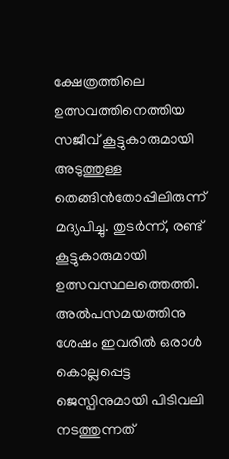ക്ഷേത്രത്തിലെ ഉത്സവത്തിനെത്തിയ സജീവ് കൂട്ടുകാരുമായി അടുത്തുള്ള തെങ്ങിൻതോപ്പിലിരുന്ന് മദ്യപിച്ചു. തുടർന്ന്, രണ്ട് കൂട്ടുകാരുമായി ഉത്സവസ്ഥലത്തെത്തി. അൽപസമയത്തിനു ശേഷം ഇവരിൽ ഒരാൾ കൊല്ലപ്പെട്ട ജെസ്പിനുമായി പിടിവലി നടത്തുന്നത്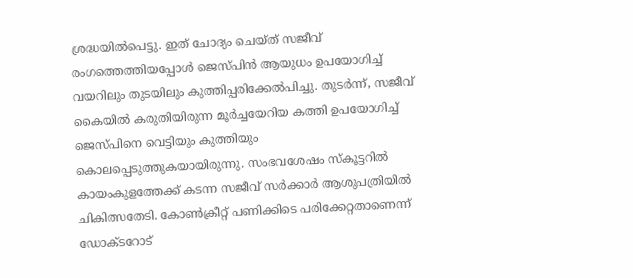ശ്രദ്ധയിൽപെട്ടു. ഇത് ചോദ്യം ചെയ്ത് സജീവ് രംഗത്തെത്തിയപ്പോൾ ജെസ്പിൻ ആയുധം ഉപയോഗിച്ച് വയറിലും തുടയിലും കുത്തിപ്പരിക്കേൽപിച്ചു. തുടർന്ന്, സജീവ് കൈയിൽ കരുതിയിരുന്ന മൂർച്ചയേറിയ കത്തി ഉപയോഗിച്ച് ജെസ്പിനെ വെട്ടിയും കുത്തിയും കൊലപ്പെടുത്തുകയായിരുന്നു. സംഭവശേഷം സ്കൂട്ടറിൽ കായംകുളത്തേക്ക് കടന്ന സജീവ് സർക്കാർ ആശുപത്രിയിൽ ചികിത്സതേടി. കോൺക്രീറ്റ് പണിക്കിടെ പരിക്കേറ്റതാണെന്ന് ഡോക്ടറോട്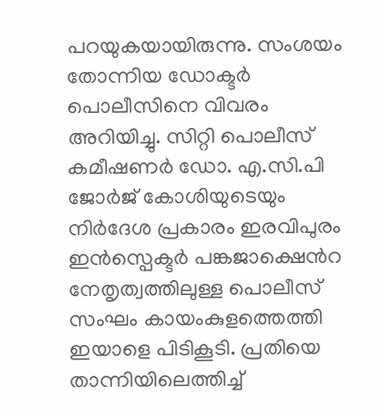പറയുകയായിരുന്നു. സംശയം തോന്നിയ ഡോക്ടർ പൊലീസിനെ വിവരം അറിയിച്ചു. സിറ്റി പൊലീസ് കമീഷണർ ഡോ. എ.സി.പി ജോർജ് കോശിയുടെയും നിർദേശ പ്രകാരം ഇരവിപുരം ഇൻസ്പെക്ടർ പങ്കജാക്ഷെൻറ നേതൃത്വത്തിലുള്ള പൊലീസ് സംഘം കായംകുളത്തെത്തി ഇയാളെ പിടികൂടി. പ്രതിയെ താന്നിയിലെത്തിച്ച്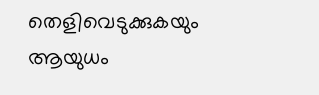തെളിവെടുക്കുകയും ആയുധം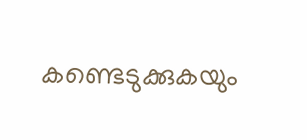കണ്ടെടുക്കുകയും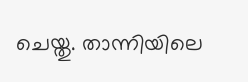ചെയ്തു. താന്നിയിലെ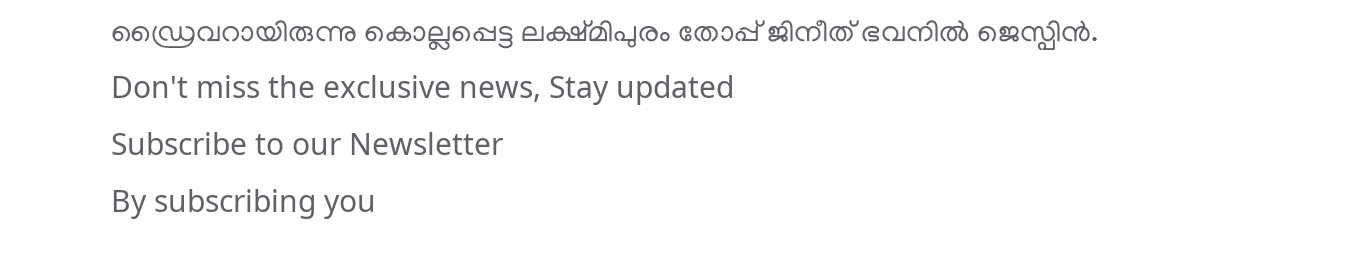ഡ്രൈവറായിരുന്നു കൊല്ലപ്പെട്ട ലക്ഷ്മിപുരം തോപ്പ് ജിനീത് ഭവനിൽ ജെസ്പിൻ.
Don't miss the exclusive news, Stay updated
Subscribe to our Newsletter
By subscribing you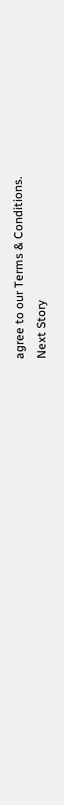agree to our Terms & Conditions.
Next Story